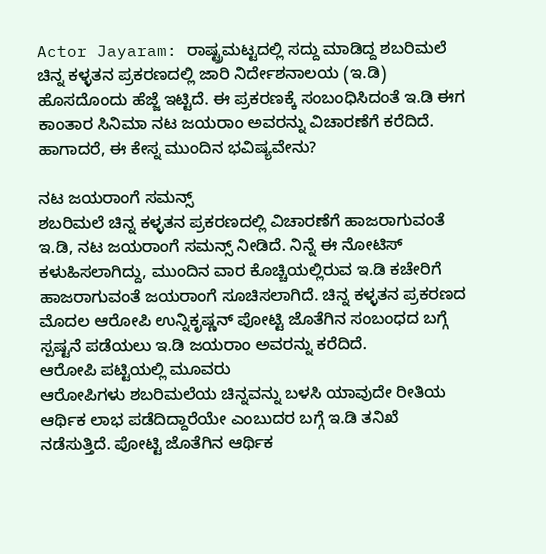Actor Jayaram: ರಾಷ್ಟ್ರಮಟ್ಟದಲ್ಲಿ ಸದ್ದು ಮಾಡಿದ್ದ ಶಬರಿಮಲೆ ಚಿನ್ನ ಕಳ್ಳತನ ಪ್ರಕರಣದಲ್ಲಿ ಜಾರಿ ನಿರ್ದೇಶನಾಲಯ (ಇ.ಡಿ) ಹೊಸದೊಂದು ಹೆಜ್ಜೆ ಇಟ್ಟಿದೆ. ಈ ಪ್ರಕರಣಕ್ಕೆ ಸಂಬಂಧಿಸಿದಂತೆ ಇ.ಡಿ ಈಗ ಕಾಂತಾರ ಸಿನಿಮಾ ನಟ ಜಯರಾಂ ಅವರನ್ನು ವಿಚಾರಣೆಗೆ ಕರೆದಿದೆ. ಹಾಗಾದರೆ, ಈ ಕೇಸ್ನ ಮುಂದಿನ ಭವಿಷ್ಯವೇನು?

ನಟ ಜಯರಾಂಗೆ ಸಮನ್ಸ್
ಶಬರಿಮಲೆ ಚಿನ್ನ ಕಳ್ಳತನ ಪ್ರಕರಣದಲ್ಲಿ ವಿಚಾರಣೆಗೆ ಹಾಜರಾಗುವಂತೆ ಇ.ಡಿ, ನಟ ಜಯರಾಂಗೆ ಸಮನ್ಸ್ ನೀಡಿದೆ. ನಿನ್ನೆ ಈ ನೋಟಿಸ್ ಕಳುಹಿಸಲಾಗಿದ್ದು, ಮುಂದಿನ ವಾರ ಕೊಚ್ಚಿಯಲ್ಲಿರುವ ಇ.ಡಿ ಕಚೇರಿಗೆ ಹಾಜರಾಗುವಂತೆ ಜಯರಾಂಗೆ ಸೂಚಿಸಲಾಗಿದೆ. ಚಿನ್ನ ಕಳ್ಳತನ ಪ್ರಕರಣದ ಮೊದಲ ಆರೋಪಿ ಉನ್ನಿಕೃಷ್ಣನ್ ಪೋಟ್ಟಿ ಜೊತೆಗಿನ ಸಂಬಂಧದ ಬಗ್ಗೆ ಸ್ಪಷ್ಟನೆ ಪಡೆಯಲು ಇ.ಡಿ ಜಯರಾಂ ಅವರನ್ನು ಕರೆದಿದೆ.
ಆರೋಪಿ ಪಟ್ಟಿಯಲ್ಲಿ ಮೂವರು
ಆರೋಪಿಗಳು ಶಬರಿಮಲೆಯ ಚಿನ್ನವನ್ನು ಬಳಸಿ ಯಾವುದೇ ರೀತಿಯ ಆರ್ಥಿಕ ಲಾಭ ಪಡೆದಿದ್ದಾರೆಯೇ ಎಂಬುದರ ಬಗ್ಗೆ ಇ.ಡಿ ತನಿಖೆ ನಡೆಸುತ್ತಿದೆ. ಪೋಟ್ಟಿ ಜೊತೆಗಿನ ಆರ್ಥಿಕ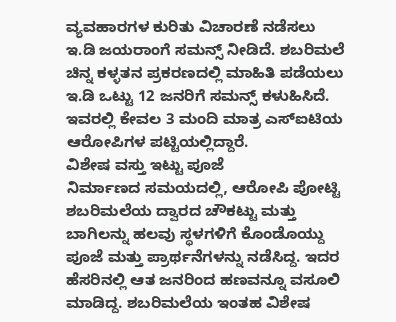ವ್ಯವಹಾರಗಳ ಕುರಿತು ವಿಚಾರಣೆ ನಡೆಸಲು ಇ.ಡಿ ಜಯರಾಂಗೆ ಸಮನ್ಸ್ ನೀಡಿದೆ. ಶಬರಿಮಲೆ ಚಿನ್ನ ಕಳ್ಳತನ ಪ್ರಕರಣದಲ್ಲಿ ಮಾಹಿತಿ ಪಡೆಯಲು ಇ.ಡಿ ಒಟ್ಟು 12 ಜನರಿಗೆ ಸಮನ್ಸ್ ಕಳುಹಿಸಿದೆ. ಇವರಲ್ಲಿ ಕೇವಲ 3 ಮಂದಿ ಮಾತ್ರ ಎಸ್ಐಟಿಯ ಆರೋಪಿಗಳ ಪಟ್ಟಿಯಲ್ಲಿದ್ದಾರೆ.
ವಿಶೇಷ ವಸ್ತು ಇಟ್ಟು ಪೂಜೆ
ನಿರ್ಮಾಣದ ಸಮಯದಲ್ಲಿ, ಆರೋಪಿ ಪೋಟ್ಟಿ ಶಬರಿಮಲೆಯ ದ್ವಾರದ ಚೌಕಟ್ಟು ಮತ್ತು ಬಾಗಿಲನ್ನು ಹಲವು ಸ್ಥಳಗಳಿಗೆ ಕೊಂಡೊಯ್ದು ಪೂಜೆ ಮತ್ತು ಪ್ರಾರ್ಥನೆಗಳನ್ನು ನಡೆಸಿದ್ದ. ಇದರ ಹೆಸರಿನಲ್ಲಿ ಆತ ಜನರಿಂದ ಹಣವನ್ನೂ ವಸೂಲಿ ಮಾಡಿದ್ದ. ಶಬರಿಮಲೆಯ ಇಂತಹ ವಿಶೇಷ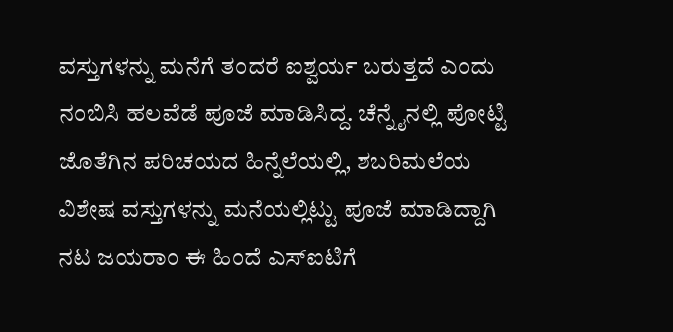ವಸ್ತುಗಳನ್ನು ಮನೆಗೆ ತಂದರೆ ಐಶ್ವರ್ಯ ಬರುತ್ತದೆ ಎಂದು ನಂಬಿಸಿ ಹಲವೆಡೆ ಪೂಜೆ ಮಾಡಿಸಿದ್ದ. ಚೆನ್ನೈನಲ್ಲಿ ಪೋಟ್ಟಿ ಜೊತೆಗಿನ ಪರಿಚಯದ ಹಿನ್ನೆಲೆಯಲ್ಲಿ, ಶಬರಿಮಲೆಯ ವಿಶೇಷ ವಸ್ತುಗಳನ್ನು ಮನೆಯಲ್ಲಿಟ್ಟು ಪೂಜೆ ಮಾಡಿದ್ದಾಗಿ ನಟ ಜಯರಾಂ ಈ ಹಿಂದೆ ಎಸ್ಐಟಿಗೆ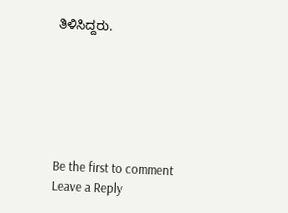ತಿಳಿಸಿದ್ದರು.






Be the first to comment
Leave a Reply